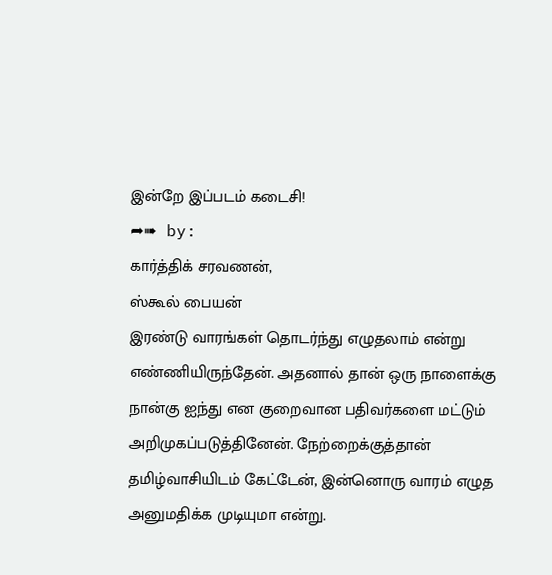இன்றே இப்படம் கடைசி!
➦➠ by:
கார்த்திக் சரவணன்,
ஸ்கூல் பையன்
இரண்டு வாரங்கள் தொடர்ந்து எழுதலாம் என்று எண்ணியிருந்தேன். அதனால் தான் ஒரு நாளைக்கு நான்கு ஐந்து என குறைவான பதிவர்களை மட்டும் அறிமுகப்படுத்தினேன். நேற்றைக்குத்தான் தமிழ்வாசியிடம் கேட்டேன், இன்னொரு வாரம் எழுத அனுமதிக்க முடியுமா என்று.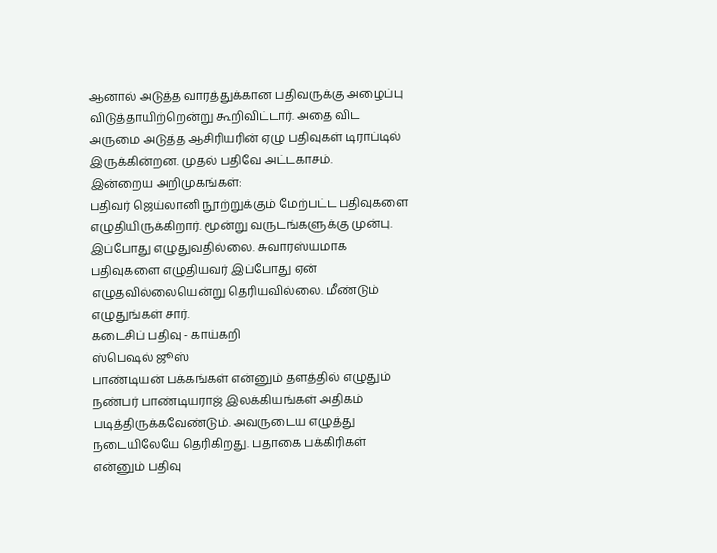ஆனால் அடுத்த வாரத்துக்கான பதிவருக்கு அழைப்பு விடுத்தாயிற்றென்று கூறிவிட்டார். அதை விட அருமை அடுத்த ஆசிரியரின் ஏழு பதிவுகள் டிராப்டில் இருக்கின்றன. முதல் பதிவே அட்டகாசம்.
இன்றைய அறிமுகங்கள்:
பதிவர் ஜெய்லானி நூற்றுக்கும் மேற்பட்ட பதிவுகளை எழுதியிருக்கிறார். மூன்று வருடங்களுக்கு முன்பு. இப்போது எழுதுவதில்லை. சுவாரஸ்யமாக பதிவுகளை எழுதியவர் இப்போது ஏன் எழுதவில்லையென்று தெரியவில்லை. மீண்டும் எழுதுங்கள் சார்.
கடைசிப் பதிவு - காய்கறி
ஸ்பெஷல் ஜூஸ்
பாண்டியன் பக்கங்கள் என்னும் தளத்தில் எழுதும் நண்பர் பாண்டியராஜ் இலக்கியங்கள் அதிகம் படித்திருக்கவேண்டும். அவருடைய எழுத்து நடையிலேயே தெரிகிறது. பதாகை பக்கிரிகள் என்னும் பதிவு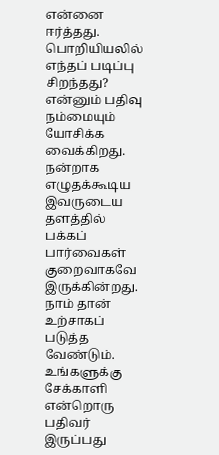என்னை ஈர்த்தது. பொறியியலில் எந்தப் படிப்பு சிறந்தது? என்னும் பதிவு நம்மையும் யோசிக்க வைக்கிறது. நன்றாக எழுதக்கூடிய இவருடைய தளத்தில் பக்கப் பார்வைகள் குறைவாகவே இருக்கின்றது. நாம் தான் உற்சாகப் படுத்த வேண்டும்.
உங்களுக்கு சேக்காளி என்றொரு பதிவர் இருப்பது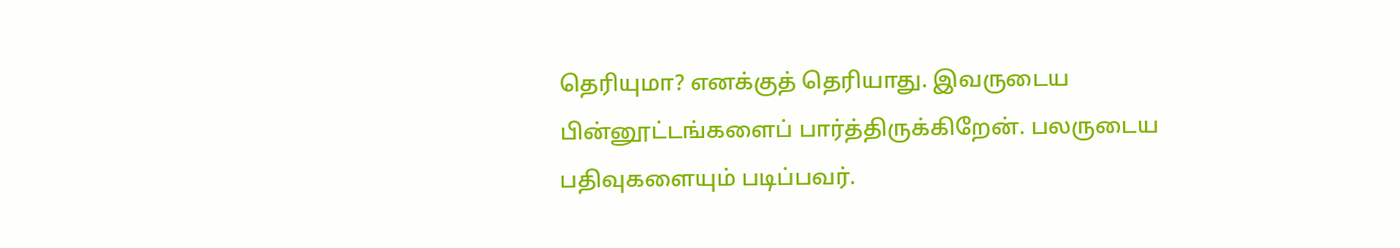தெரியுமா? எனக்குத் தெரியாது. இவருடைய பின்னூட்டங்களைப் பார்த்திருக்கிறேன். பலருடைய பதிவுகளையும் படிப்பவர்.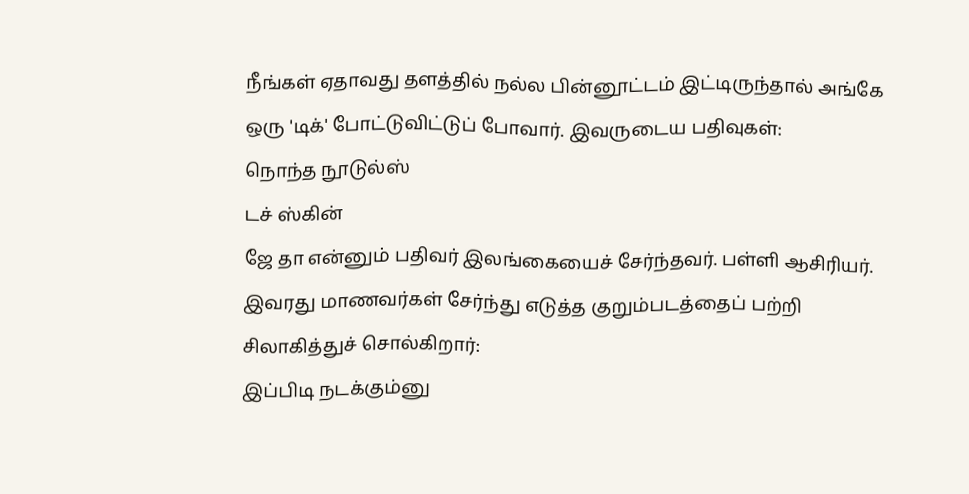நீங்கள் ஏதாவது தளத்தில் நல்ல பின்னூட்டம் இட்டிருந்தால் அங்கே ஒரு 'டிக்' போட்டுவிட்டுப் போவார். இவருடைய பதிவுகள்:
நொந்த நூடுல்ஸ்
டச் ஸ்கின்
ஜே தா என்னும் பதிவர் இலங்கையைச் சேர்ந்தவர். பள்ளி ஆசிரியர். இவரது மாணவர்கள் சேர்ந்து எடுத்த குறும்படத்தைப் பற்றி சிலாகித்துச் சொல்கிறார்:
இப்பிடி நடக்கும்னு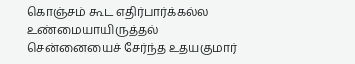கொஞ்சம் கூட எதிர்பார்க்கல்ல
உண்மையாயிருத்தல்
சென்னையைச் சேர்ந்த உதயகுமார்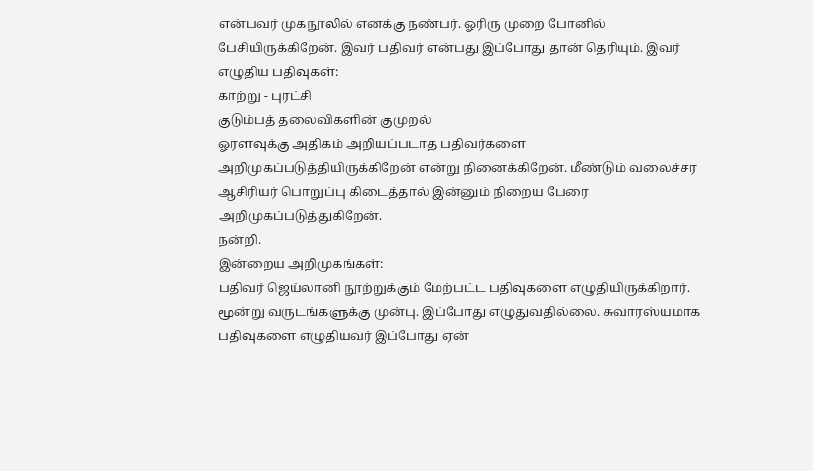என்பவர் முகநூலில் எனக்கு நண்பர். ஓரிரு முறை போனில் பேசியிருக்கிறேன். இவர் பதிவர் என்பது இப்போது தான் தெரியும். இவர் எழுதிய பதிவுகள்:
காற்று - புரட்சி
குடும்பத் தலைவிகளின் குமுறல்
ஓரளவுக்கு அதிகம் அறியப்படாத பதிவர்களை அறிமுகப்படுத்தியிருக்கிறேன் என்று நினைக்கிறேன். மீண்டும் வலைச்சர ஆசிரியர் பொறுப்பு கிடைத்தால் இன்னும் நிறைய பேரை அறிமுகப்படுத்துகிறேன்.
நன்றி.
இன்றைய அறிமுகங்கள்:
பதிவர் ஜெய்லானி நூற்றுக்கும் மேற்பட்ட பதிவுகளை எழுதியிருக்கிறார். மூன்று வருடங்களுக்கு முன்பு. இப்போது எழுதுவதில்லை. சுவாரஸ்யமாக பதிவுகளை எழுதியவர் இப்போது ஏன்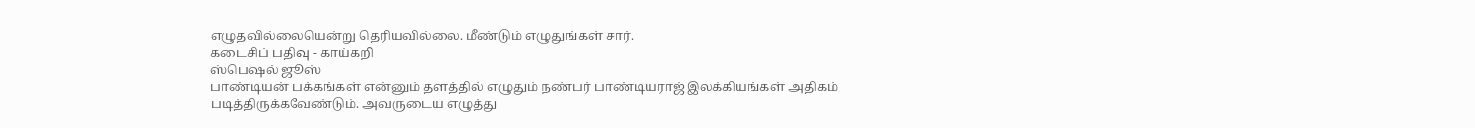எழுதவில்லையென்று தெரியவில்லை. மீண்டும் எழுதுங்கள் சார்.
கடைசிப் பதிவு - காய்கறி
ஸ்பெஷல் ஜூஸ்
பாண்டியன் பக்கங்கள் என்னும் தளத்தில் எழுதும் நண்பர் பாண்டியராஜ் இலக்கியங்கள் அதிகம் படித்திருக்கவேண்டும். அவருடைய எழுத்து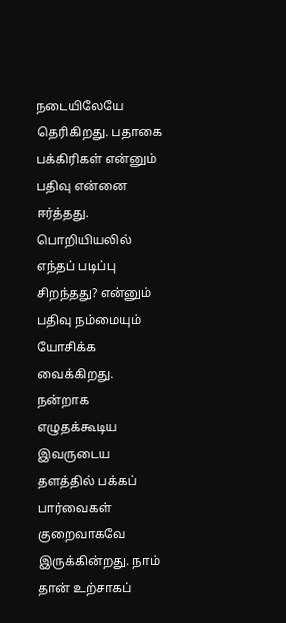நடையிலேயே தெரிகிறது. பதாகை பக்கிரிகள் என்னும் பதிவு என்னை ஈர்த்தது. பொறியியலில் எந்தப் படிப்பு சிறந்தது? என்னும் பதிவு நம்மையும் யோசிக்க வைக்கிறது. நன்றாக எழுதக்கூடிய இவருடைய தளத்தில் பக்கப் பார்வைகள் குறைவாகவே இருக்கின்றது. நாம் தான் உற்சாகப்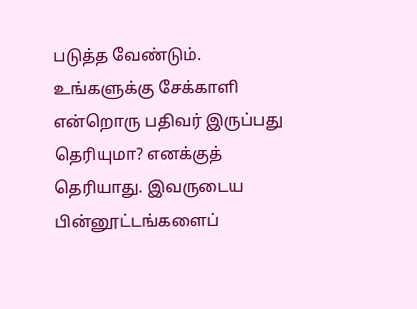படுத்த வேண்டும்.
உங்களுக்கு சேக்காளி என்றொரு பதிவர் இருப்பது தெரியுமா? எனக்குத் தெரியாது. இவருடைய பின்னூட்டங்களைப்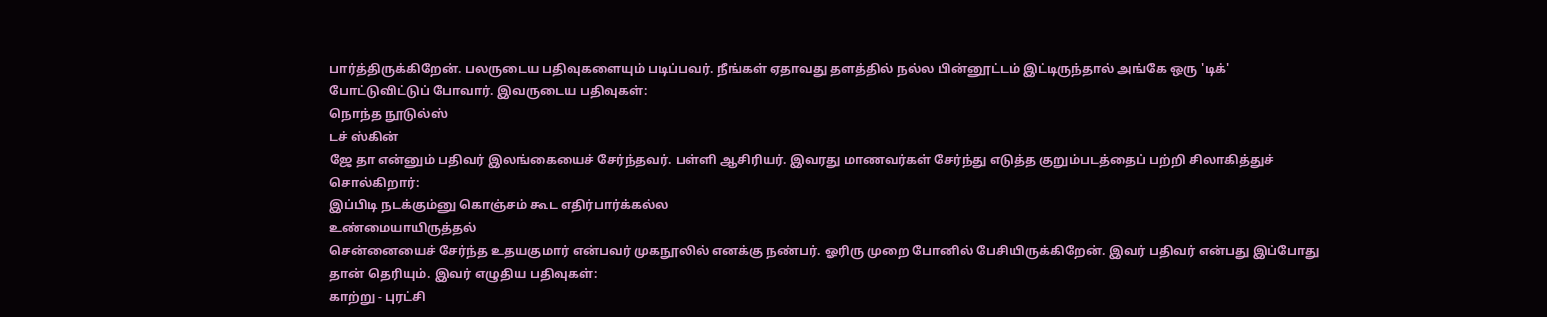பார்த்திருக்கிறேன். பலருடைய பதிவுகளையும் படிப்பவர். நீங்கள் ஏதாவது தளத்தில் நல்ல பின்னூட்டம் இட்டிருந்தால் அங்கே ஒரு 'டிக்' போட்டுவிட்டுப் போவார். இவருடைய பதிவுகள்:
நொந்த நூடுல்ஸ்
டச் ஸ்கின்
ஜே தா என்னும் பதிவர் இலங்கையைச் சேர்ந்தவர். பள்ளி ஆசிரியர். இவரது மாணவர்கள் சேர்ந்து எடுத்த குறும்படத்தைப் பற்றி சிலாகித்துச் சொல்கிறார்:
இப்பிடி நடக்கும்னு கொஞ்சம் கூட எதிர்பார்க்கல்ல
உண்மையாயிருத்தல்
சென்னையைச் சேர்ந்த உதயகுமார் என்பவர் முகநூலில் எனக்கு நண்பர். ஓரிரு முறை போனில் பேசியிருக்கிறேன். இவர் பதிவர் என்பது இப்போது தான் தெரியும். இவர் எழுதிய பதிவுகள்:
காற்று - புரட்சி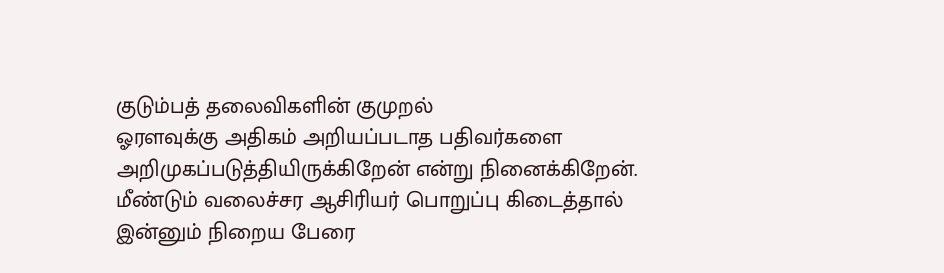குடும்பத் தலைவிகளின் குமுறல்
ஓரளவுக்கு அதிகம் அறியப்படாத பதிவர்களை அறிமுகப்படுத்தியிருக்கிறேன் என்று நினைக்கிறேன். மீண்டும் வலைச்சர ஆசிரியர் பொறுப்பு கிடைத்தால் இன்னும் நிறைய பேரை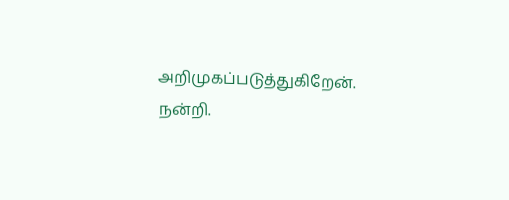அறிமுகப்படுத்துகிறேன்.
நன்றி.